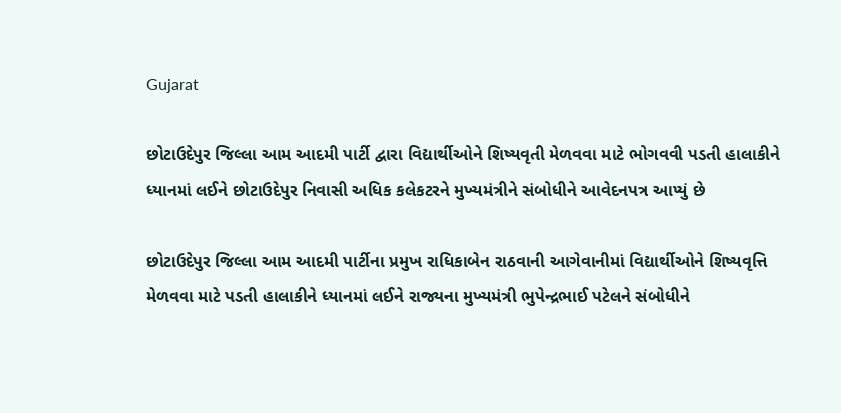Gujarat

છોટાઉદેપુર જિલ્લા આમ આદમી પાર્ટી દ્વારા વિદ્યાર્થીઓને શિષ્યવૃતી મેળવવા માટે ભોગવવી પડતી હાલાકીને ધ્યાનમાં લઈને છોટાઉદેપુર નિવાસી અધિક કલેકટરને મુખ્યમંત્રીને સંબોધીને આવેદનપત્ર આપ્યું છે

છોટાઉદેપુર જિલ્લા આમ આદમી પાર્ટીના પ્રમુખ રાધિકાબેન રાઠવાની આગેવાનીમાં વિદ્યાર્થીઓને શિષ્યવૃત્તિ મેળવવા માટે પડતી હાલાકીને ધ્યાનમાં લઈને રાજ્યના મુખ્યમંત્રી ભુપેન્દ્રભાઈ પટેલને સંબોધીને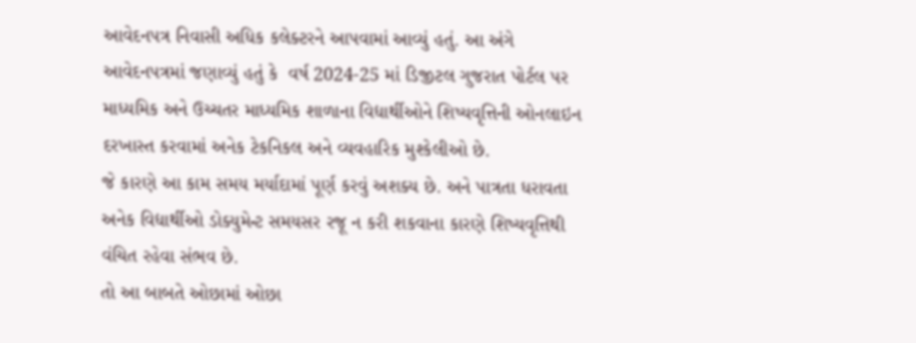આવેદનપત્ર નિવાસી અધિક કલેક્ટરને આપવામાં આવ્યું હતું. આ અંગે આવેદનપત્રમાં જણાવ્યું હતું કે  વર્ષ 2024-25 માં ડિજીટલ ગુજરાત પોર્ટલ પર માધ્યમિક અને ઉચ્ચતર માધ્યમિક શાળાના વિદ્યાર્થીઓને શિષ્યવૃત્તિની ઓનલાઇન દરખાસ્ત કરવામાં અનેક ટેકનિકલ અને વ્યવહારિક મુશ્કેલીઓ છે.
જે કારણે આ કામ સમય મર્યાદામાં પૂર્ણ કરવું અશક્ય છે. અને પાત્રતા ધરાવતા અનેક વિદ્યાર્થીઓ ડોક્યુમેન્ટ સમયસર રજૂ ન કરી શકવાના કારણે શિષ્યવૃત્તિથી વંચિત રહેવા સંભવ છે.
તો આ બાબતે ઓછામાં ઓછા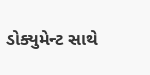ડોક્યુમેન્ટ સાથે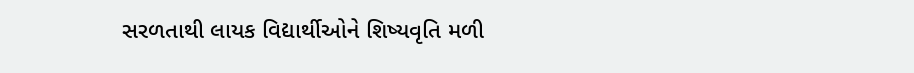સરળતાથી લાયક વિદ્યાર્થીઓને શિષ્યવૃતિ મળી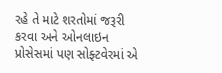રહે તે માટે શરતોમાં જરૂરી કરવા અને ઓનલાઇન પ્રોસેસમાં પણ સોફ્ટવેરમાં એ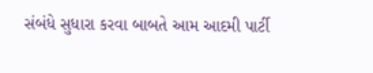સંબંધે સુધારા કરવા બાબતે આમ આદમી પાર્ટી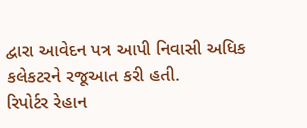દ્વારા આવેદન પત્ર આપી નિવાસી અધિક કલેકટરને રજૂઆત કરી હતી.
રિપોર્ટર રેહાન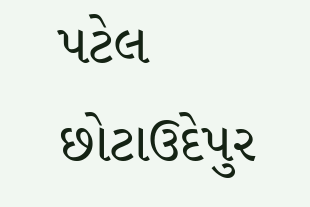પટેલ છોટાઉદેપુર